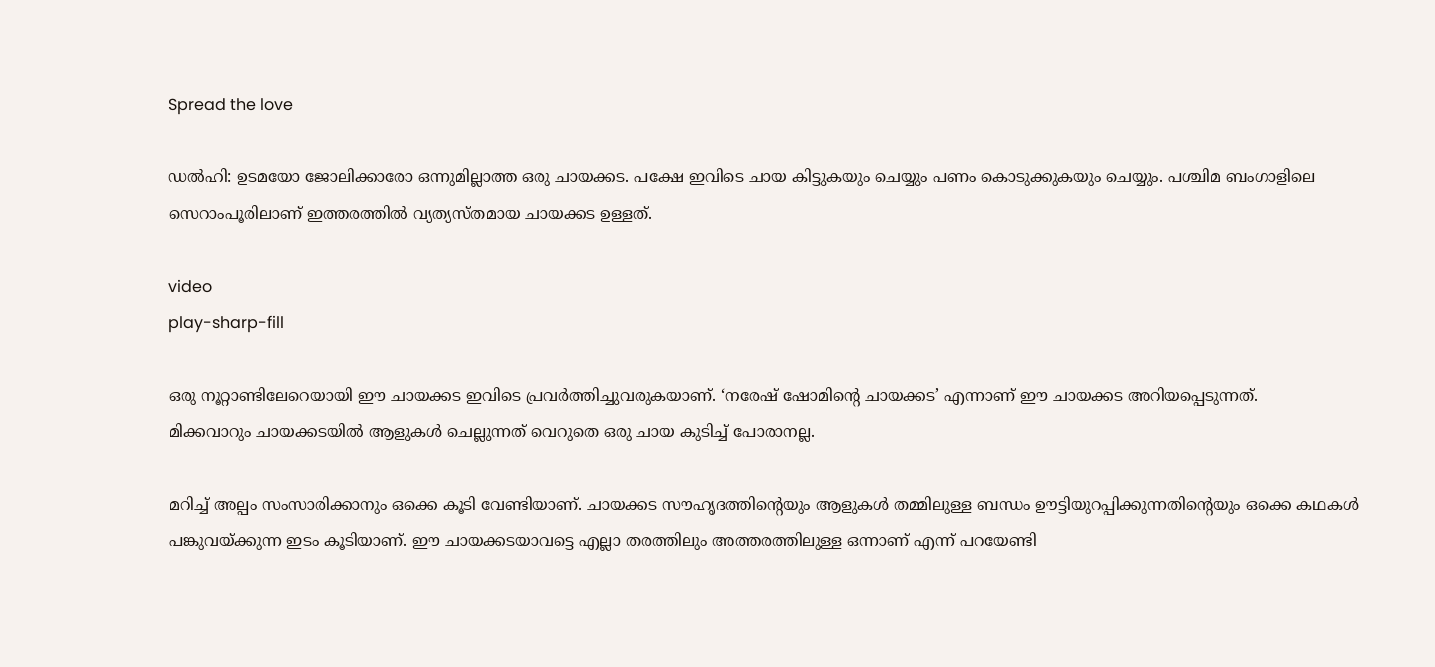Spread the love

ഡൽഹി: ഉടമയോ ജോലിക്കാരോ ഒന്നുമില്ലാത്ത ഒരു ചായക്കട. പക്ഷേ ഇവിടെ ചായ കിട്ടുകയും ചെയ്യും പണം കൊടുക്കുകയും ചെയ്യും. പശ്ചിമ ബംഗാളിലെ സെറാംപൂരിലാണ് ഇത്തരത്തില്‍ വ്യത്യസ്തമായ ചായക്കട ഉള്ളത്.

video
play-sharp-fill

ഒരു നൂറ്റാണ്ടിലേറെയായി ഈ ചായക്കട ഇവിടെ പ്രവർത്തിച്ചുവരുകയാണ്. ‘നരേഷ് ഷോമിന്റെ ചായക്കട’ എന്നാണ് ഈ ചായക്കട അറിയപ്പെടുന്നത്.
മിക്കവാറും ചായക്കടയില്‍ ആളുകള്‍ ചെല്ലുന്നത് വെറുതെ ഒരു ചായ കുടിച്ച്‌ പോരാനല്ല.

മറിച്ച്‌ അല്പം സംസാരിക്കാനും ഒക്കെ കൂടി വേണ്ടിയാണ്. ചായക്കട സൗഹൃദത്തിന്റെയും ആളുകള്‍ തമ്മിലുള്ള ബന്ധം ഊട്ടിയുറപ്പിക്കുന്നതിന്റെയും ഒക്കെ കഥകള്‍ പങ്കുവയ്ക്കുന്ന ഇടം കൂടിയാണ്. ഈ ചായക്കടയാവട്ടെ എല്ലാ തരത്തിലും അത്തരത്തിലുള്ള ഒന്നാണ് എന്ന് പറയേണ്ടി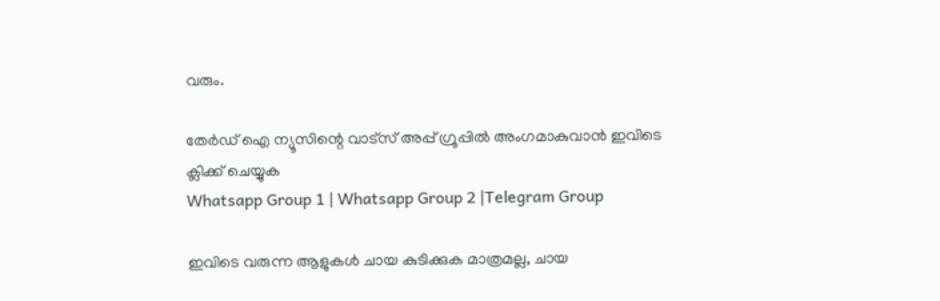വരും.

തേർഡ് ഐ ന്യൂസിന്റെ വാട്സ് അപ്പ് ഗ്രൂപ്പിൽ അംഗമാകുവാൻ ഇവിടെ ക്ലിക്ക് ചെയ്യുക
Whatsapp Group 1 | Whatsapp Group 2 |Telegram Group

ഇവിടെ വരുന്ന ആളുകള്‍ ചായ കുടിക്കുക മാത്രമല്ല, ചായ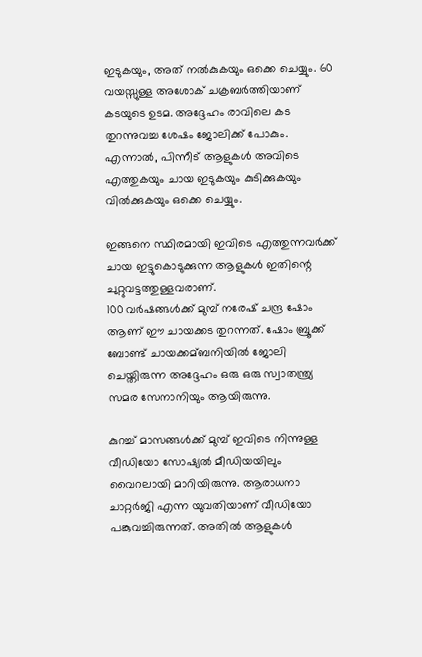ഇടുകയും, അത് നല്‍കുകയും ഒക്കെ ചെയ്യും. 60 വയസ്സുള്ള അശോക് ചക്രബർത്തിയാണ് കടയുടെ ഉടമ. അദ്ദേഹം രാവിലെ കട തുറന്നുവച്ച ശേഷം ജോലിക്ക് പോകും. എന്നാല്‍, പിന്നീട് ആളുകള്‍ അവിടെ എത്തുകയും ചായ ഇടുകയും കുടിക്കുകയും വില്‍ക്കുകയും ഒക്കെ ചെയ്യും.

ഇങ്ങനെ സ്ഥിരമായി ഇവിടെ എത്തുന്നവർക്ക് ചായ ഇട്ടുകൊടുക്കുന്ന ആളുകള്‍ ഇതിന്റെ ചുറ്റുവട്ടത്തുള്ളവരാണ്.
100 വർഷങ്ങള്‍ക്ക് മുമ്പ് നരേഷ് ചന്ദ്ര ഷോം ആണ് ഈ ചായക്കട തുറന്നത്. ഷോം ബ്രൂക്ക് ബോണ്ട് ചായക്കമ്ബനിയില്‍ ജോലി ചെയ്തിരുന്ന അദ്ദേഹം ഒരു ഒരു സ്വാതന്ത്ര്യ സമര സേനാനിയും ആയിരുന്നു.

കുറച്ച്‌ മാസങ്ങള്‍ക്ക് മുമ്പ് ഇവിടെ നിന്നുള്ള വീഡിയോ സോഷ്യല്‍ മീഡിയയിലും വൈറലായി മാറിയിരുന്നു. ആരാധനാ ചാറ്റർജി എന്ന യുവതിയാണ് വീഡിയോ പങ്കുവച്ചിരുന്നത്. അതില്‍ ആളുകള്‍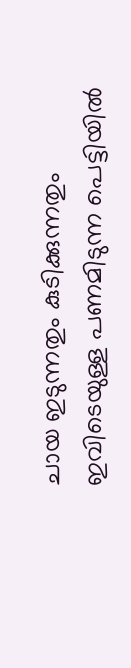ചായ ഇടുന്നതും കുടിക്കുന്നതും ഇവിടെയുള്ള പണമിടുന്ന പെട്ടിയില്‍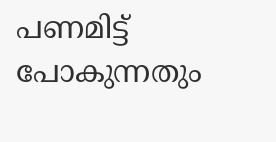പണമിട്ട് പോകുന്നതും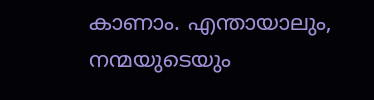കാണാം. എന്തായാലും, നന്മയുടെയും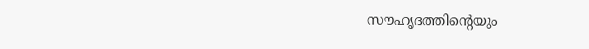സൗഹൃദത്തിന്റെയും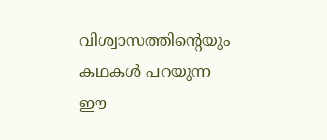വിശ്വാസത്തിന്റെയും കഥകള്‍ പറയുന്ന ഈ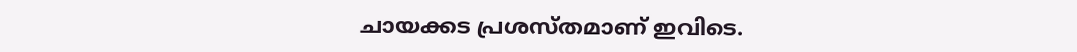ചായക്കട പ്രശസ്തമാണ് ഇവിടെ.